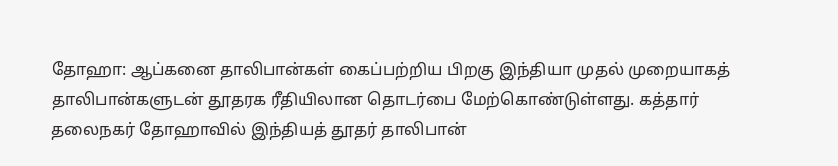தோஹா: ஆப்கனை தாலிபான்கள் கைப்பற்றிய பிறகு இந்தியா முதல் முறையாகத் தாலிபான்களுடன் தூதரக ரீதியிலான தொடர்பை மேற்கொண்டுள்ளது. கத்தார் தலைநகர் தோஹாவில் இந்தியத் தூதர் தாலிபான்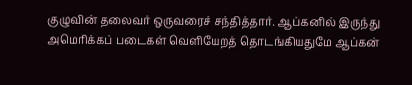குழுவின் தலைவர் ஒருவரைச் சந்தித்தார். ஆப்கனில் இருந்து அமெரிக்கப் படைகள் வெளியேறத் தொடங்கியதுமே ஆப்கன்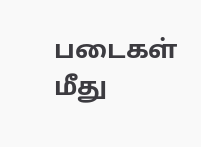படைகள் மீது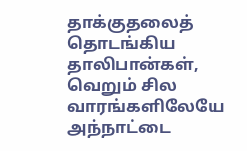தாக்குதலைத் தொடங்கிய தாலிபான்கள், வெறும் சில வாரங்களிலேயே அந்நாட்டை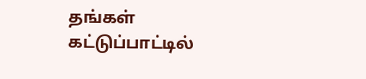தங்கள் கட்டுப்பாட்டில்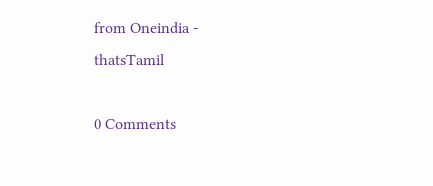from Oneindia - thatsTamil

0 Comments